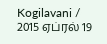Kogilavani / 2015 ஏப்ரல் 19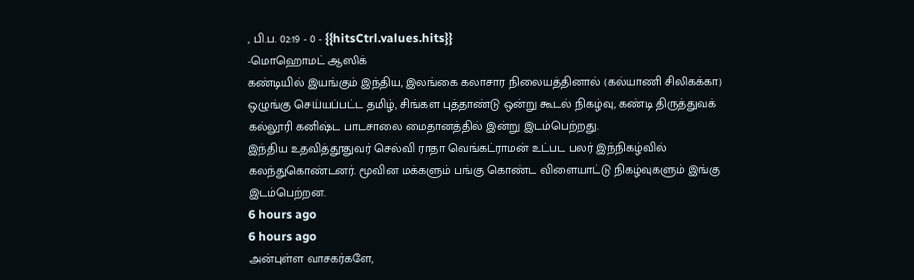, பி.ப. 02:19 - 0 - {{hitsCtrl.values.hits}}
-மொஹொமட் ஆஸிக்
கண்டியில் இயங்கும் இந்திய, இலங்கை கலாசார நிலையத்தினால் (கல்யாணி சிலிகக்கா) ஒழுங்கு செய்யப்பட்ட தமிழ், சிங்கள புத்தாண்டு ஒன்று கூடல் நிகழ்வு, கண்டி திருத்துவக் கல்லூரி கனிஷ்ட பாடசாலை மைதானத்தில் இன்று இடம்பெற்றது.
இந்திய உதவித்தூதுவர் செல்வி ராதா வெங்கட்ராமன் உட்பட பலர் இந்நிகழ்வில் கலந்துகொண்டனர். மூவின மக்களும் பங்கு கொண்ட விளையாட்டு நிகழ்வுகளும் இங்கு இடம்பெற்றன.
6 hours ago
6 hours ago
அன்புள்ள வாசகர்களே,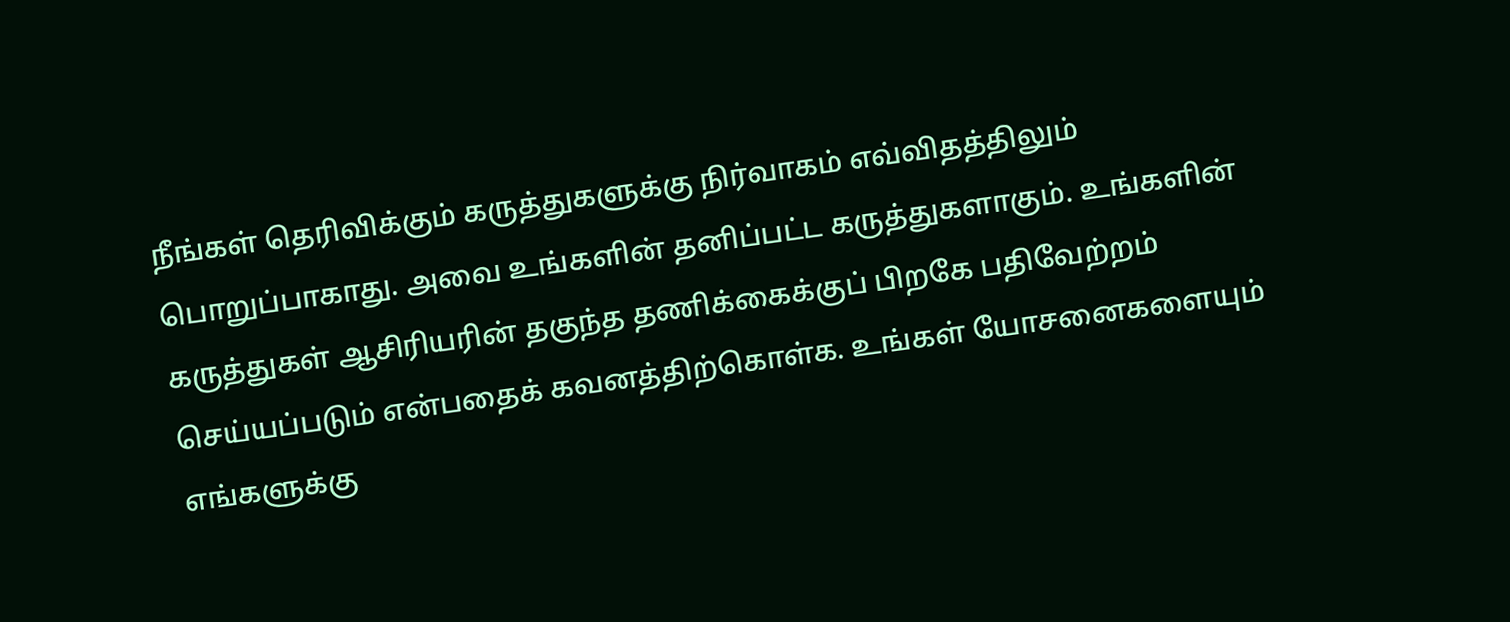நீங்கள் தெரிவிக்கும் கருத்துகளுக்கு நிர்வாகம் எவ்விதத்திலும் பொறுப்பாகாது. அவை உங்களின் தனிப்பட்ட கருத்துகளாகும். உங்களின் கருத்துகள் ஆசிரியரின் தகுந்த தணிக்கைக்குப் பிறகே பதிவேற்றம் செய்யப்படும் என்பதைக் கவனத்திற்கொள்க. உங்கள் யோசனைகளையும் எங்களுக்கு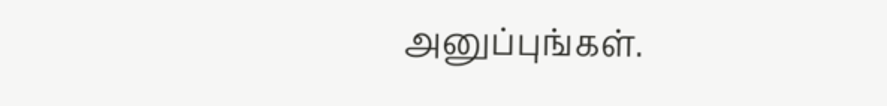அனுப்புங்கள்.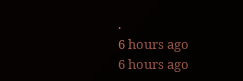.
6 hours ago
6 hours ago